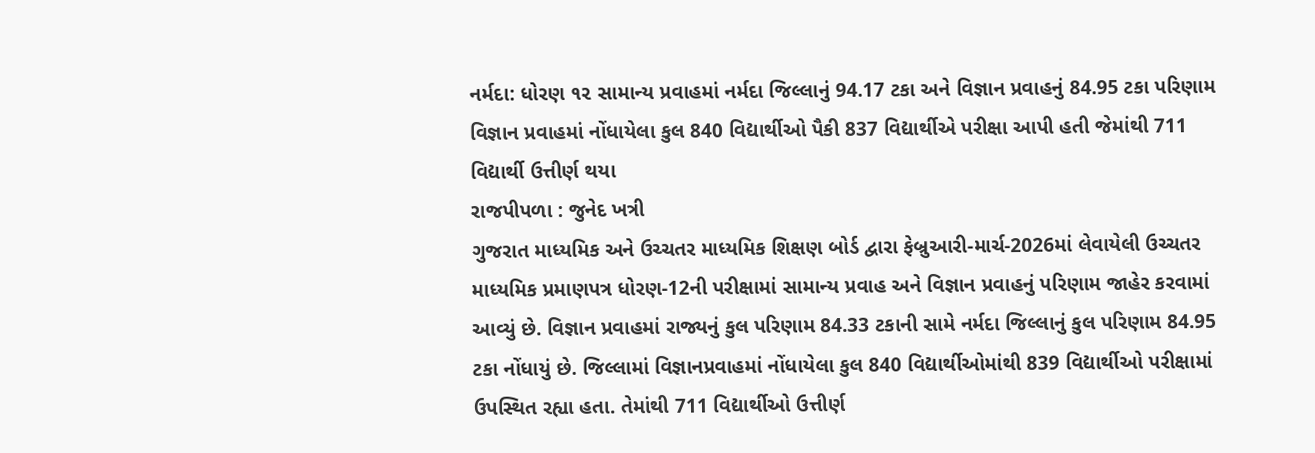નર્મદા: ધોરણ ૧૨ સામાન્ય પ્રવાહમાં નર્મદા જિલ્લાનું 94.17 ટકા અને વિજ્ઞાન પ્રવાહનું 84.95 ટકા પરિણામ
વિજ્ઞાન પ્રવાહમાં નોંધાયેલા કુલ 840 વિદ્યાર્થીઓ પૈકી 837 વિદ્યાર્થીએ પરીક્ષા આપી હતી જેમાંથી 711 વિદ્યાર્થી ઉત્તીર્ણ થયા
રાજપીપળા : જુનેદ ખત્રી
ગુજરાત માધ્યમિક અને ઉચ્ચતર માધ્યમિક શિક્ષણ બોર્ડ દ્વારા ફેબ્રુઆરી-માર્ચ-2026માં લેવાયેલી ઉચ્ચતર માધ્યમિક પ્રમાણપત્ર ધોરણ-12ની પરીક્ષામાં સામાન્ય પ્રવાહ અને વિજ્ઞાન પ્રવાહનું પરિણામ જાહેર કરવામાં આવ્યું છે. વિજ્ઞાન પ્રવાહમાં રાજ્યનું કુલ પરિણામ 84.33 ટકાની સામે નર્મદા જિલ્લાનું કુલ પરિણામ 84.95 ટકા નોંધાયું છે. જિલ્લામાં વિજ્ઞાનપ્રવાહમાં નોંધાયેલા કુલ 840 વિદ્યાર્થીઓમાંથી 839 વિદ્યાર્થીઓ પરીક્ષામાં ઉપસ્થિત રહ્યા હતા. તેમાંથી 711 વિદ્યાર્થીઓ ઉત્તીર્ણ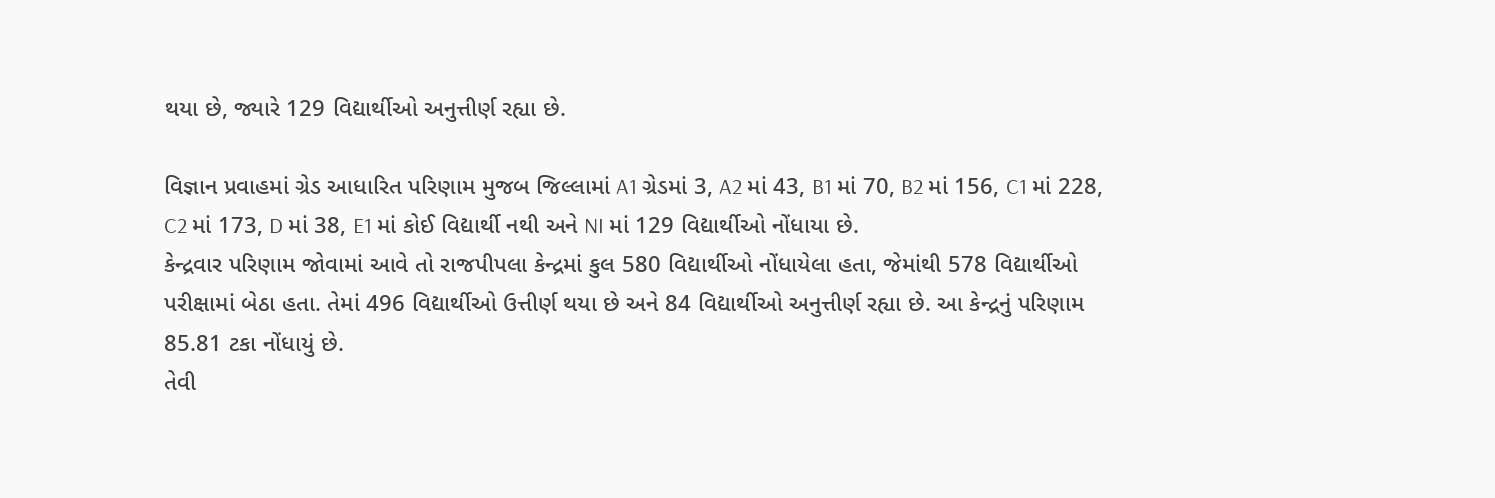થયા છે, જ્યારે 129 વિદ્યાર્થીઓ અનુત્તીર્ણ રહ્યા છે.

વિજ્ઞાન પ્રવાહમાં ગ્રેડ આધારિત પરિણામ મુજબ જિલ્લામાં A1 ગ્રેડમાં 3, A2 માં 43, B1 માં 70, B2 માં 156, C1 માં 228, C2 માં 173, D માં 38, E1 માં કોઈ વિદ્યાર્થી નથી અને NI માં 129 વિદ્યાર્થીઓ નોંધાયા છે.
કેન્દ્રવાર પરિણામ જોવામાં આવે તો રાજપીપલા કેન્દ્રમાં કુલ 580 વિદ્યાર્થીઓ નોંધાયેલા હતા, જેમાંથી 578 વિદ્યાર્થીઓ પરીક્ષામાં બેઠા હતા. તેમાં 496 વિદ્યાર્થીઓ ઉત્તીર્ણ થયા છે અને 84 વિદ્યાર્થીઓ અનુત્તીર્ણ રહ્યા છે. આ કેન્દ્રનું પરિણામ 85.81 ટકા નોંધાયું છે.
તેવી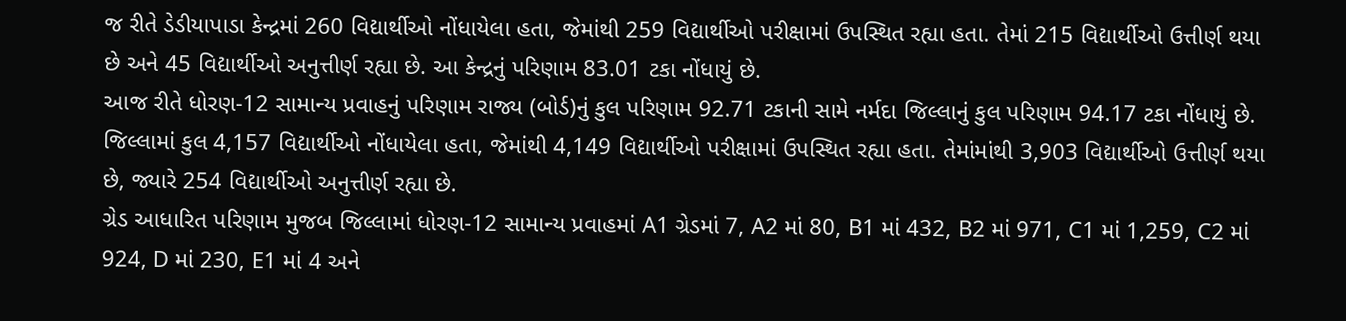જ રીતે ડેડીયાપાડા કેન્દ્રમાં 260 વિદ્યાર્થીઓ નોંધાયેલા હતા, જેમાંથી 259 વિદ્યાર્થીઓ પરીક્ષામાં ઉપસ્થિત રહ્યા હતા. તેમાં 215 વિદ્યાર્થીઓ ઉત્તીર્ણ થયા છે અને 45 વિદ્યાર્થીઓ અનુત્તીર્ણ રહ્યા છે. આ કેન્દ્રનું પરિણામ 83.01 ટકા નોંધાયું છે.
આજ રીતે ધોરણ-12 સામાન્ય પ્રવાહનું પરિણામ રાજ્ય (બોર્ડ)નું કુલ પરિણામ 92.71 ટકાની સામે નર્મદા જિલ્લાનું કુલ પરિણામ 94.17 ટકા નોંધાયું છે.
જિલ્લામાં કુલ 4,157 વિદ્યાર્થીઓ નોંધાયેલા હતા, જેમાંથી 4,149 વિદ્યાર્થીઓ પરીક્ષામાં ઉપસ્થિત રહ્યા હતા. તેમાંમાંથી 3,903 વિદ્યાર્થીઓ ઉત્તીર્ણ થયા છે, જ્યારે 254 વિદ્યાર્થીઓ અનુત્તીર્ણ રહ્યા છે.
ગ્રેડ આધારિત પરિણામ મુજબ જિલ્લામાં ધોરણ-12 સામાન્ય પ્રવાહમાં A1 ગ્રેડમાં 7, A2 માં 80, B1 માં 432, B2 માં 971, C1 માં 1,259, C2 માં 924, D માં 230, E1 માં 4 અને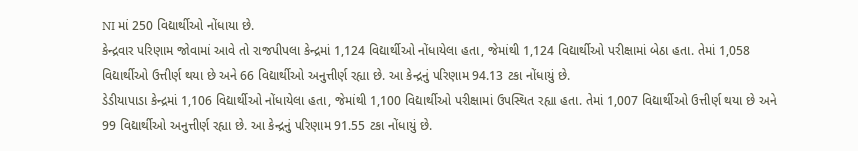NI માં 250 વિદ્યાર્થીઓ નોંધાયા છે.
કેન્દ્રવાર પરિણામ જોવામાં આવે તો રાજપીપલા કેન્દ્રમાં 1,124 વિદ્યાર્થીઓ નોંધાયેલા હતા, જેમાંથી 1,124 વિદ્યાર્થીઓ પરીક્ષામાં બેઠા હતા. તેમાં 1,058 વિદ્યાર્થીઓ ઉત્તીર્ણ થયા છે અને 66 વિદ્યાર્થીઓ અનુત્તીર્ણ રહ્યા છે. આ કેન્દ્રનું પરિણામ 94.13 ટકા નોંધાયું છે.
ડેડીયાપાડા કેન્દ્રમાં 1,106 વિદ્યાર્થીઓ નોંધાયેલા હતા, જેમાંથી 1,100 વિદ્યાર્થીઓ પરીક્ષામાં ઉપસ્થિત રહ્યા હતા. તેમાં 1,007 વિદ્યાર્થીઓ ઉત્તીર્ણ થયા છે અને 99 વિદ્યાર્થીઓ અનુત્તીર્ણ રહ્યા છે. આ કેન્દ્રનું પરિણામ 91.55 ટકા નોંધાયું છે.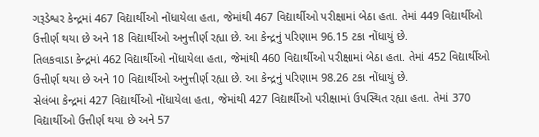ગરૂડેશ્વર કેન્દ્રમાં 467 વિદ્યાર્થીઓ નોંધાયેલા હતા, જેમાંથી 467 વિદ્યાર્થીઓ પરીક્ષામાં બેઠા હતા. તેમાં 449 વિદ્યાર્થીઓ ઉત્તીર્ણ થયા છે અને 18 વિદ્યાર્થીઓ અનુત્તીર્ણ રહ્યા છે. આ કેન્દ્રનું પરિણામ 96.15 ટકા નોંધાયું છે.
તિલકવાડા કેન્દ્રમાં 462 વિદ્યાર્થીઓ નોંધાયેલા હતા, જેમાંથી 460 વિદ્યાર્થીઓ પરીક્ષામાં બેઠા હતા. તેમાં 452 વિદ્યાર્થીઓ ઉત્તીર્ણ થયા છે અને 10 વિદ્યાર્થીઓ અનુત્તીર્ણ રહ્યા છે. આ કેન્દ્રનું પરિણામ 98.26 ટકા નોંધાયું છે.
સેલંબા કેન્દ્રમાં 427 વિદ્યાર્થીઓ નોંધાયેલા હતા, જેમાંથી 427 વિદ્યાર્થીઓ પરીક્ષામાં ઉપસ્થિત રહ્યા હતા. તેમાં 370 વિદ્યાર્થીઓ ઉત્તીર્ણ થયા છે અને 57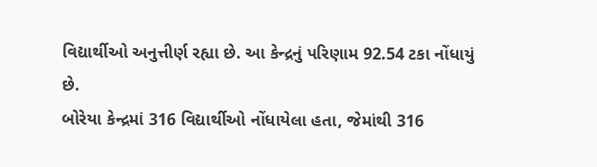વિદ્યાર્થીઓ અનુત્તીર્ણ રહ્યા છે. આ કેન્દ્રનું પરિણામ 92.54 ટકા નોંધાયું છે.
બોરેયા કેન્દ્રમાં 316 વિદ્યાર્થીઓ નોંધાયેલા હતા, જેમાંથી 316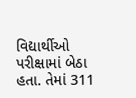વિદ્યાર્થીઓ પરીક્ષામાં બેઠા હતા. તેમાં 311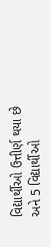વિદ્યાર્થીઓ ઉત્તીર્ણ થયા છે અને 5 વિદ્યાર્થીઓ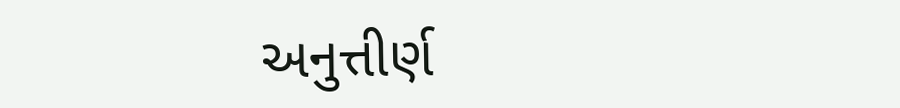અનુત્તીર્ણ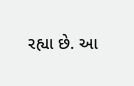રહ્યા છે. આ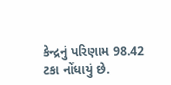કેન્દ્રનું પરિણામ 98.42 ટકા નોંધાયું છે.